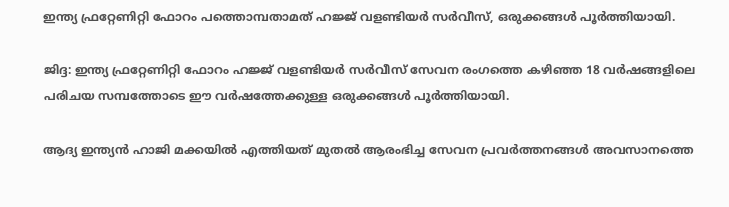ഇന്ത്യ ഫ്രറ്റേണിറ്റി ഫോറം പത്തൊമ്പതാമത് ഹജ്ജ് വളണ്ടിയർ സർവീസ്, ഒരുക്കങ്ങൾ പൂർത്തിയായി.

ജിദ്ദ: ഇന്ത്യ ഫ്രറ്റേണിറ്റി ഫോറം ഹജ്ജ് വളണ്ടിയർ സർവീസ് സേവന രംഗത്തെ കഴിഞ്ഞ 18 വർഷങ്ങളിലെ പരിചയ സമ്പത്തോടെ ഈ വർഷത്തേക്കുള്ള ഒരുക്കങ്ങൾ പൂർത്തിയായി.

ആദ്യ ഇന്ത്യൻ ഹാജി മക്കയിൽ എത്തിയത് മുതൽ ആരംഭിച്ച സേവന പ്രവർത്തനങ്ങൾ അവസാനത്തെ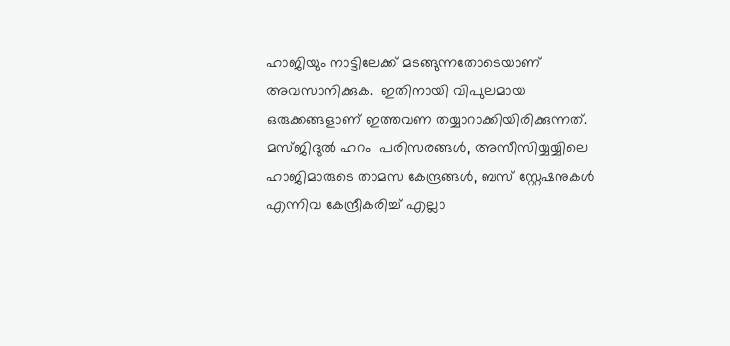ഹാജിയും നാട്ടിലേക്ക് മടങ്ങുന്നതോടെയാണ് അവസാനിക്കുക.  ഇതിനായി വിപുലമായ ഒരുക്കങ്ങളാണ് ഇത്തവണ തയ്യാറാക്കിയിരിക്കുന്നത്. മസ്ജിദുൽ ഹറം  പരിസരങ്ങൾ, അസീസിയ്യയ്യിലെ ഹാജിമാരുടെ താമസ കേന്ദ്രങ്ങൾ, ബസ് സ്റ്റേഷനുകൾ എന്നിവ കേന്ദ്രീകരിച്ച് എല്ലാ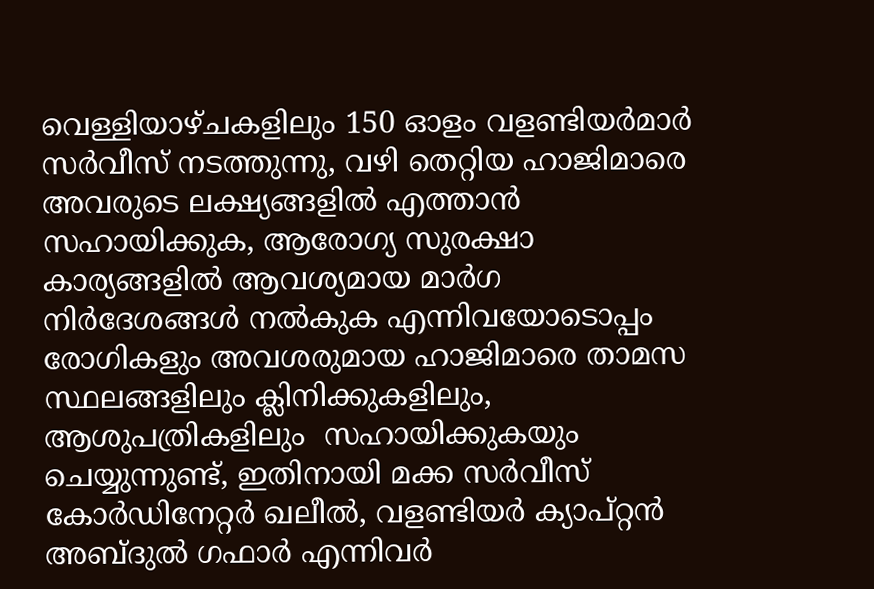വെള്ളിയാഴ്ചകളിലും 150 ഓളം വളണ്ടിയർമാർ സർവീസ് നടത്തുന്നു, വഴി തെറ്റിയ ഹാജിമാരെ അവരുടെ ലക്ഷ്യങ്ങളിൽ എത്താൻ സഹായിക്കുക, ആരോഗ്യ സുരക്ഷാ കാര്യങ്ങളിൽ ആവശ്യമായ മാർഗ നിർദേശങ്ങൾ നൽകുക എന്നിവയോടൊപ്പം രോഗികളും അവശരുമായ ഹാജിമാരെ താമസ സ്ഥലങ്ങളിലും ക്ലിനിക്കുകളിലും, ആശുപത്രികളിലും  സഹായിക്കുകയും ചെയ്യുന്നുണ്ട്, ഇതിനായി മക്ക സർവീസ് കോർഡിനേറ്റർ ഖലീൽ, വളണ്ടിയർ ക്യാപ്റ്റൻ അബ്ദുൽ ഗഫാർ എന്നിവർ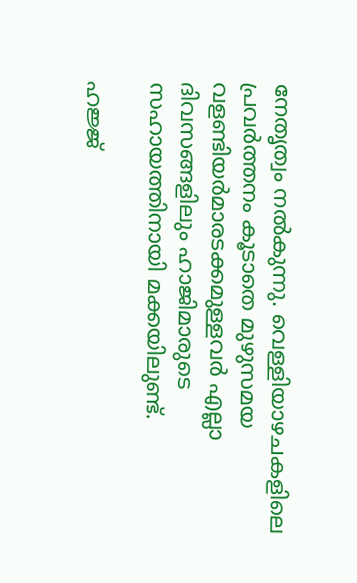നേതൃത്വം നൽകുന്നു. വെള്ളിയാഴചകളിലെ പ്രവർത്തനം കൂടാതെ മുഴുസമയ വളണ്ടിയർമാരടക്കമുള്ളവർ എല്ലാ ദിവസങ്ങളിലും ഹാജിമാരുടെ സഹായത്തിനായി മക്കയിലുണ്ട്.

ഹജ്ജ്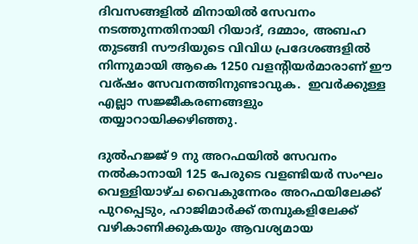ദിവസങ്ങളിൽ മിനായിൽ സേവനം നടത്തുന്നതിനായി റിയാദ്, ദമ്മാം, അബഹ തുടങ്ങി സൗദിയുടെ വിവിധ പ്രദേശങ്ങളിൽ നിന്നുമായി ആകെ 1250 വളന്റിയർമാരാണ് ഈ വര്ഷം സേവനത്തിനുണ്ടാവുക.  ഇവർക്കുള്ള എല്ലാ സജ്ജീകരണങ്ങളും തയ്യാറായിക്കഴിഞ്ഞു.

ദുൽഹജ്ജ് 9 നു അറഫയിൽ സേവനം നൽകാനായി 125 പേരുടെ വളണ്ടിയർ സംഘം വെള്ളിയാഴ്ച വൈകുന്നേരം അറഫയിലേക്ക് പുറപ്പെടും, ഹാജിമാർക്ക് തമ്പുകളിലേക്ക് വഴികാണിക്കുകയും ആവശ്യമായ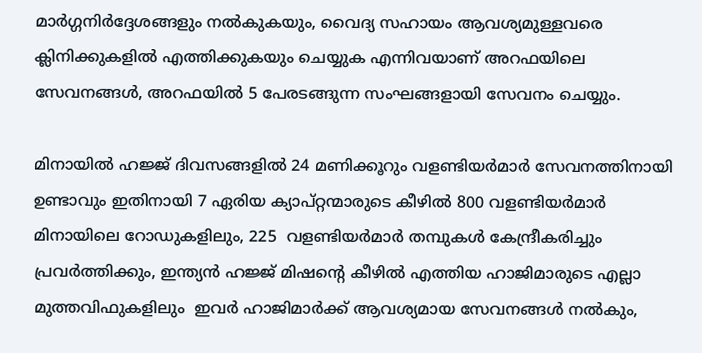മാർഗ്ഗനിർദ്ദേശങ്ങളും നൽകുകയും, വൈദ്യ സഹായം ആവശ്യമുള്ളവരെ ക്ലിനിക്കുകളിൽ എത്തിക്കുകയും ചെയ്യുക എന്നിവയാണ് അറഫയിലെ സേവനങ്ങൾ, അറഫയിൽ 5 പേരടങ്ങുന്ന സംഘങ്ങളായി സേവനം ചെയ്യും.

മിനായിൽ ഹജ്ജ് ദിവസങ്ങളിൽ 24 മണിക്കൂറും വളണ്ടിയർമാർ സേവനത്തിനായി ഉണ്ടാവും ഇതിനായി 7 ഏരിയ ക്യാപ്റ്റന്മാരുടെ കീഴിൽ 800 വളണ്ടിയർമാർ മിനായിലെ റോഡുകളിലും, 225  വളണ്ടിയർമാർ തമ്പുകൾ കേന്ദ്രീകരിച്ചും പ്രവർത്തിക്കും, ഇന്ത്യൻ ഹജ്ജ് മിഷന്റെ കീഴിൽ എത്തിയ ഹാജിമാരുടെ എല്ലാ  മുത്തവിഫുകളിലും  ഇവർ ഹാജിമാർക്ക് ആവശ്യമായ സേവനങ്ങൾ നൽകും,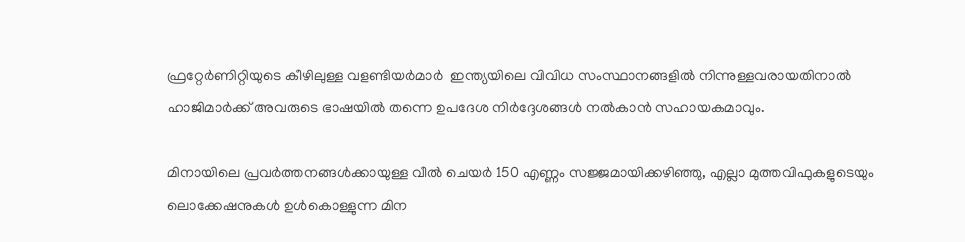ഫ്രറ്റേർണിറ്റിയുടെ കീഴിലുള്ള വളണ്ടിയർമാർ  ഇന്ത്യയിലെ വിവിധ സംസ്ഥാനങ്ങളിൽ നിന്നുള്ളവരായതിനാൽ ഹാജിമാർക്ക് അവരുടെ ഭാഷയിൽ തന്നെ ഉപദേശ നിർദ്ദേശങ്ങൾ നൽകാൻ സഹായകമാവും.

മിനായിലെ പ്രവർത്തനങ്ങൾക്കായുള്ള വീൽ ചെയർ 150 എണ്ണം സജ്ജമായിക്കഴിഞ്ഞു, എല്ലാ മുത്തവിഫുകളുടെയും ലൊക്കേഷനുകൾ ഉൾകൊള്ളുന്ന മിന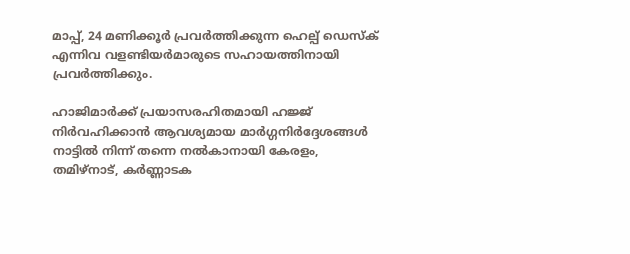മാപ്പ്, 24 മണിക്കൂർ പ്രവർത്തിക്കുന്ന ഹെല്പ് ഡെസ്ക് എന്നിവ വളണ്ടിയർമാരുടെ സഹായത്തിനായി പ്രവർത്തിക്കും.

ഹാജിമാർക്ക് പ്രയാസരഹിതമായി ഹജ്ജ് നിർവഹിക്കാൻ ആവശ്യമായ മാർഗ്ഗനിർദ്ദേശങ്ങൾ നാട്ടിൽ നിന്ന് തന്നെ നൽകാനായി കേരളം, തമിഴ്‌നാട്, കർണ്ണാടക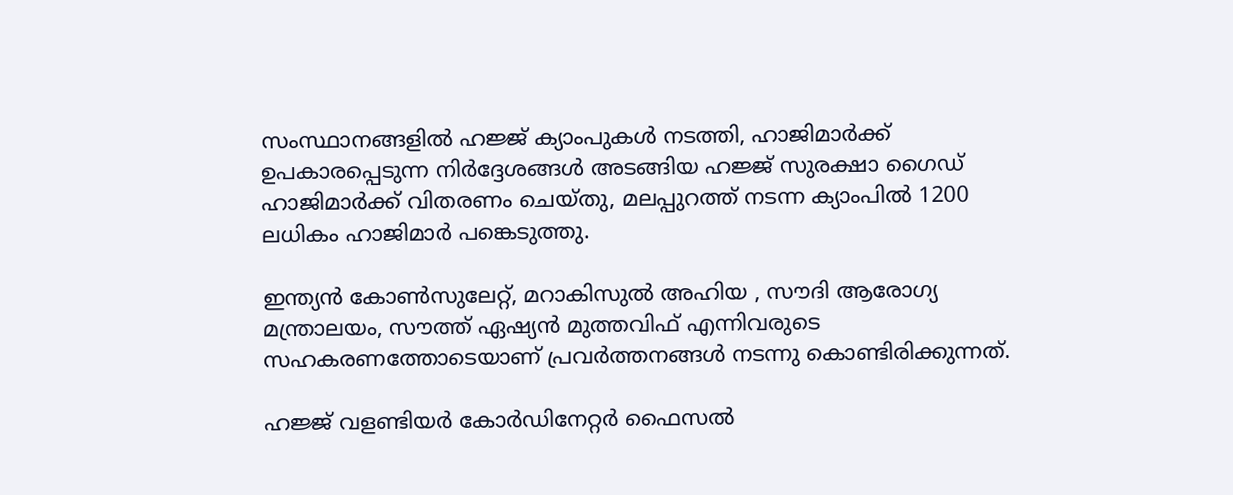സംസ്ഥാനങ്ങളിൽ ഹജ്ജ് ക്യാംപുകൾ നടത്തി, ഹാജിമാർക്ക് ഉപകാരപ്പെടുന്ന നിർദ്ദേശങ്ങൾ അടങ്ങിയ ഹജ്ജ് സുരക്ഷാ ഗൈഡ് ഹാജിമാർക്ക് വിതരണം ചെയ്തു, മലപ്പുറത്ത് നടന്ന ക്യാംപിൽ 1200 ലധികം ഹാജിമാർ പങ്കെടുത്തു.

ഇന്ത്യൻ കോൺസുലേറ്റ്, മറാകിസുൽ അഹിയ , സൗദി ആരോഗ്യ മന്ത്രാലയം, സൗത്ത് ഏഷ്യൻ മുത്തവിഫ് എന്നിവരുടെ സഹകരണത്തോടെയാണ് പ്രവർത്തനങ്ങൾ നടന്നു കൊണ്ടിരിക്കുന്നത്.

ഹജ്ജ് വളണ്ടിയർ കോർഡിനേറ്റർ ഫൈസൽ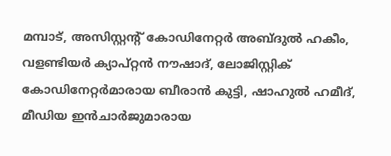മമ്പാട്, അസിസ്റ്റന്റ് കോഡിനേറ്റർ അബ്ദുൽ ഹകീം, വളണ്ടിയർ ക്യാപ്റ്റൻ നൗഷാദ്, ലോജിസ്റ്റിക് കോഡിനേറ്റർമാരായ ബീരാൻ കുട്ടി, ഷാഹുൽ ഹമീദ്, മീഡിയ ഇൻചാർജുമാരായ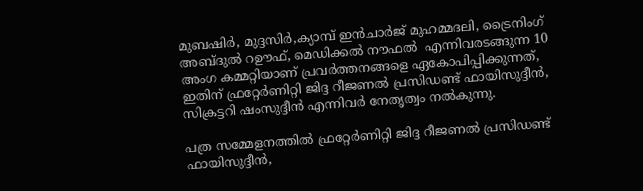മുബഷിർ, മുദ്ദസിർ,ക്യാമ്പ് ഇൻചാർജ് മുഹമ്മദലി, ട്രൈനിംഗ് അബ്ദുൽ റഊഫ്, മെഡിക്കൽ നൗഫൽ  എന്നിവരടങ്ങുന്ന 10 അംഗ കമ്മറ്റിയാണ് പ്രവർത്തനങ്ങളെ ഏകോപിപ്പിക്കുന്നത്, ഇതിന് ഫ്രറ്റേർണിറ്റി ജിദ്ദ റീജണൽ പ്രസിഡണ്ട് ഫായിസുദ്ദീൻ, സിക്രട്ടറി ഷംസുദ്ദീൻ എന്നിവർ നേതൃത്വം നൽകുന്നു.

പത്ര സമ്മേളനത്തിൽ ഫ്രറ്റേർണിറ്റി ജിദ്ദ റീജണൽ പ്രസിഡണ്ട് ഫായിസുദ്ദീൻ,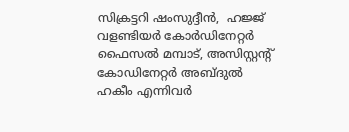സിക്രട്ടറി ഷംസുദ്ദീൻ,  ഹജ്ജ് വളണ്ടിയർ കോർഡിനേറ്റർ ഫൈസൽ മമ്പാട്, അസിസ്റ്റന്റ് കോഡിനേറ്റർ അബ്ദുൽ ഹകീം എന്നിവർ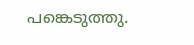പങ്കെടുത്തു.